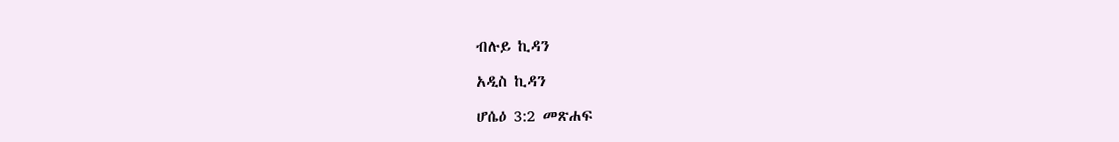ብሉይ ኪዳን

አዲስ ኪዳን

ሆሴዕ 3:2 መጽሐፍ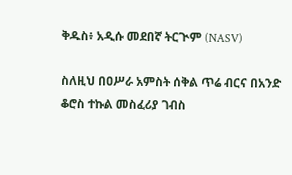ቅዱስ፥ አዲሱ መደበኛ ትርጒም (NASV)

ስለዚህ በዐሥራ አምስት ሰቅል ጥሬ ብርና በአንድ ቆሮስ ተኩል መስፈሪያ ገብስ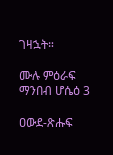ገዛኋት።

ሙሉ ምዕራፍ ማንበብ ሆሴዕ 3

ዐውደ-ጽሑፍ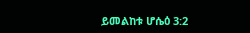ይመልከቱ ሆሴዕ 3:2